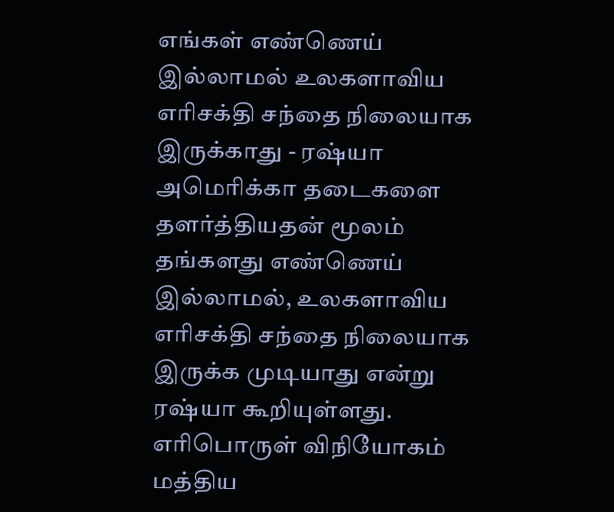எங்கள் எண்ணெய் இல்லாமல் உலகளாவிய எரிசக்தி சந்தை நிலையாக இருக்காது - ரஷ்யா
அமெரிக்கா தடைகளை தளர்த்தியதன் மூலம் தங்களது எண்ணெய் இல்லாமல், உலகளாவிய எரிசக்தி சந்தை நிலையாக இருக்க முடியாது என்று ரஷ்யா கூறியுள்ளது.
எரிபொருள் விநியோகம்
மத்திய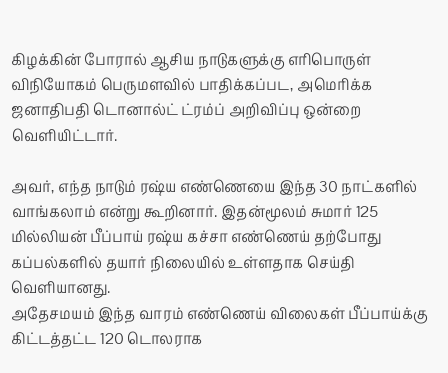கிழக்கின் போரால் ஆசிய நாடுகளுக்கு எரிபொருள் விநியோகம் பெருமளவில் பாதிக்கப்பட, அமெரிக்க ஜனாதிபதி டொனால்ட் ட்ரம்ப் அறிவிப்பு ஒன்றை வெளியிட்டார்.

அவர், எந்த நாடும் ரஷ்ய எண்ணெயை இந்த 30 நாட்களில் வாங்கலாம் என்று கூறினார். இதன்மூலம் சுமார் 125 மில்லியன் பீப்பாய் ரஷ்ய கச்சா எண்ணெய் தற்போது கப்பல்களில் தயார் நிலையில் உள்ளதாக செய்தி வெளியானது.
அதேசமயம் இந்த வாரம் எண்ணெய் விலைகள் பீப்பாய்க்கு கிட்டத்தட்ட 120 டொலராக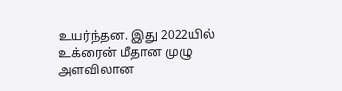உயர்ந்தன. இது 2022யில் உக்ரைன் மீதான முழு அளவிலான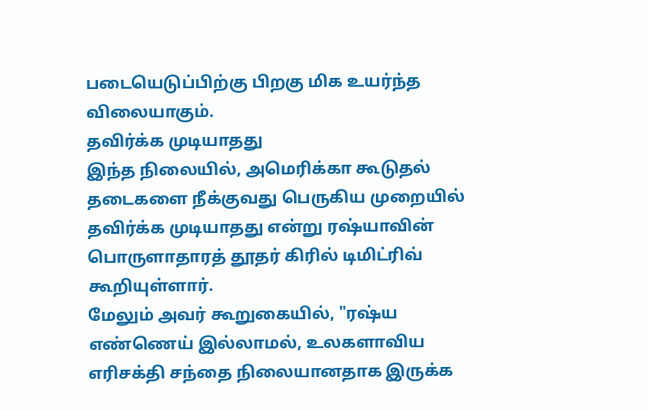படையெடுப்பிற்கு பிறகு மிக உயர்ந்த விலையாகும்.
தவிர்க்க முடியாதது
இந்த நிலையில், அமெரிக்கா கூடுதல் தடைகளை நீக்குவது பெருகிய முறையில் தவிர்க்க முடியாதது என்று ரஷ்யாவின் பொருளாதாரத் தூதர் கிரில் டிமிட்ரிவ் கூறியுள்ளார்.
மேலும் அவர் கூறுகையில், "ரஷ்ய எண்ணெய் இல்லாமல், உலகளாவிய எரிசக்தி சந்தை நிலையானதாக இருக்க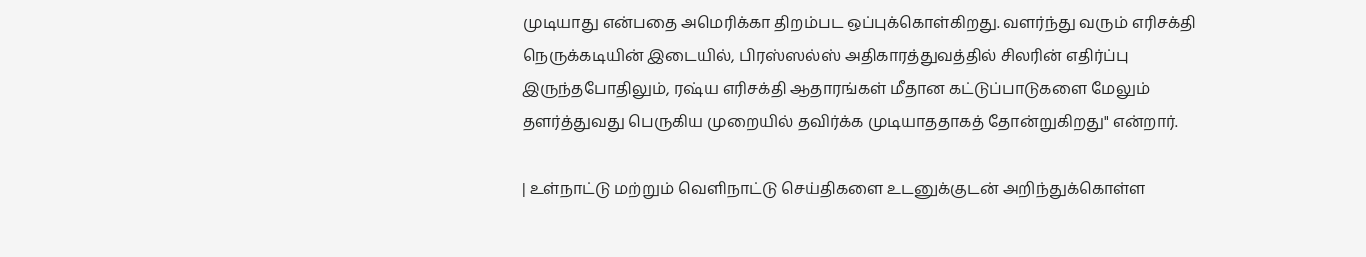முடியாது என்பதை அமெரிக்கா திறம்பட ஒப்புக்கொள்கிறது. வளர்ந்து வரும் எரிசக்தி நெருக்கடியின் இடையில், பிரஸ்ஸல்ஸ் அதிகாரத்துவத்தில் சிலரின் எதிர்ப்பு இருந்தபோதிலும், ரஷ்ய எரிசக்தி ஆதாரங்கள் மீதான கட்டுப்பாடுகளை மேலும் தளர்த்துவது பெருகிய முறையில் தவிர்க்க முடியாததாகத் தோன்றுகிறது" என்றார்.

| உள்நாட்டு மற்றும் வெளிநாட்டு செய்திகளை உடனுக்குடன் அறிந்துக்கொள்ள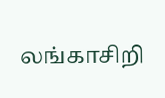லங்காசிறி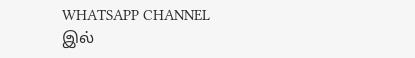WHATSAPP CHANNEL இல்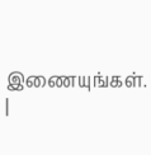இணையுங்கள். |